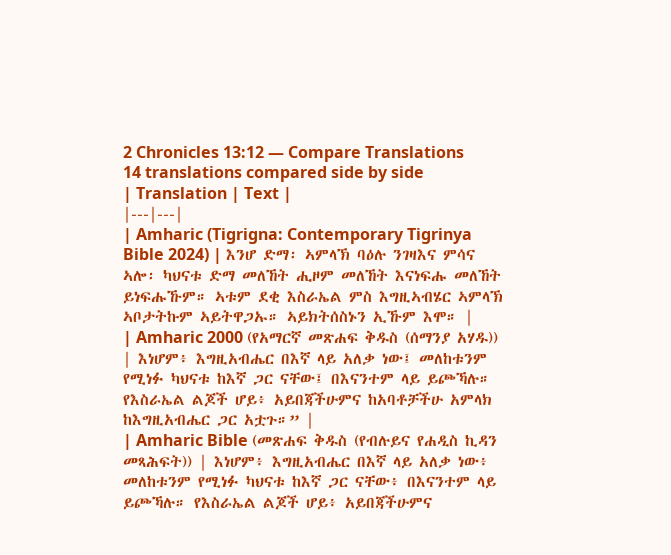2 Chronicles 13:12 — Compare Translations
14 translations compared side by side
| Translation | Text |
|---|---|
| Amharic (Tigrigna: Contemporary Tigrinya Bible 2024) | እንሆ ድማ፡ ኣምላኽ ባዕሉ ንገዛእና ምሳና ኣሎ፡ ካህናቱ ድማ መለኸት ሒዞም መለኸት እናነፍሑ መለኸት ይነፍሑኹም። ኣቱም ደቂ እስራኤል ምስ እግዚኣብሄር ኣምላኽ ኣቦታትኩም ኣይትዋጋኡ። ኣይክትሰስኑን ኢኹም እሞ። |
| Amharic 2000 (የአማርኛ መጽሐፍ ቅዱስ (ሰማንያ አሃዱ)) | እነሆም፥ እግዚአብሔር በእኛ ላይ አለቃ ነው፤ መለከቱንም የሚነፉ ካህናቱ ከእኛ ጋር ናቸው፤ በእናንተም ላይ ይጮኻሉ። የእስራኤል ልጆች ሆይ፥ አይበጃችሁምና ከአባቶቻችሁ አምላክ ከእግዚአብሔር ጋር አቷጉ።” |
| Amharic Bible (መጽሐፍ ቅዱስ (የብሉይና የሐዲስ ኪዳን መጻሕፍት)) | እነሆም፥ እግዚአብሔር በእኛ ላይ አለቃ ነው፥ መለከቱንም የሚነፉ ካህናቱ ከእኛ ጋር ናቸው፥ በእናንተም ላይ ይጮኻሉ። የእስራኤል ልጆች ሆይ፥ አይበጃችሁምና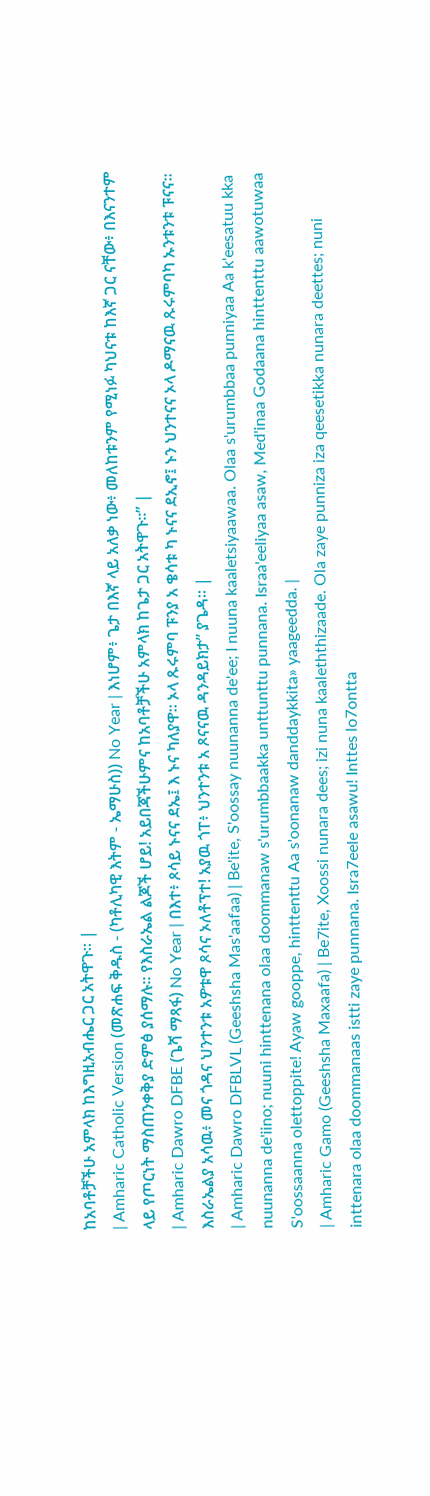ከአባቶቻችሁ አምላክ ከእግዚአብሔር ጋር አትዋጉ። |
| Amharic Catholic Version (መጽሐፍ ቅዱስ - (ካቶሊካዊ እትም - ኤማሁስ)) No Year | እነሆም፥ ጌታ በእኛ ላይ አለቃ ነው፥ መለከቱንም የሚነፉ ካህናቱ ከእኛ ጋር ናቸው፥ በእናንተም ላይ የጦርነት ማስጠንቀቅያ ድምፅ ያሰማሉ። የእስራኤል ልጆች ሆይ! አይበጃችሁምና ከአባቶቻችሁ አምላክ ከጌታ ጋር አትዋጉ።” |
| Amharic Dawro DFBE (ጌሻ ማጻፋ) No Year | በእተ፥ ጾሳይ ኑናና ደኤ፤ እ ኑና ካለያዋ። ኦላ ጹሩምባ ፑንያ አ ቄሳቱ ካ ኑናና ደኢኖ፤ ኑን ህንተናና ኦላ ዶማናዉ ጹሩምባካ ኡንቱንቱ ፑናና። እስራኤልያ አሳዉ፥ መና ጎዳና ህንተንቱ አዎቱዋ ጾሳና ኦለቶፕተ! አያዉ ጎፐ፥ ህንተንቱ አ ጾናናዉ ዳንዳይክታ” ያጌዳ። |
| Amharic Dawro DFBLVL (Geeshsha Mas'aafaa) | Be'ite, S'oossay nuunanna de'ee; I nuuna kaaletsiyaawaa. Olaa s'urumbbaa punniyaa Aa k'eesatuu kka nuunanna de'iino; nuuni hinttenana olaa doommanaw s'urumbbaakka unttunttu punnana. Israa'eeliyaa asaw, Med'inaa Godaana hinttenttu aawotuwaa S'oossaanna olettoppite! Ayaw gooppe, hinttenttu Aa s'oonanaw danddaykkita» yaageedda. |
| Amharic Gamo (Geeshsha Maxaafa) | Be7ite, Xoossi nunara dees; izi nuna kaaleththizaade. Ola zaye punniza iza qeesetikka nunara deettes; nuni inttenara olaa doommanaas istti zaye punnana. Isra7eele asawu! Inttes lo7ontta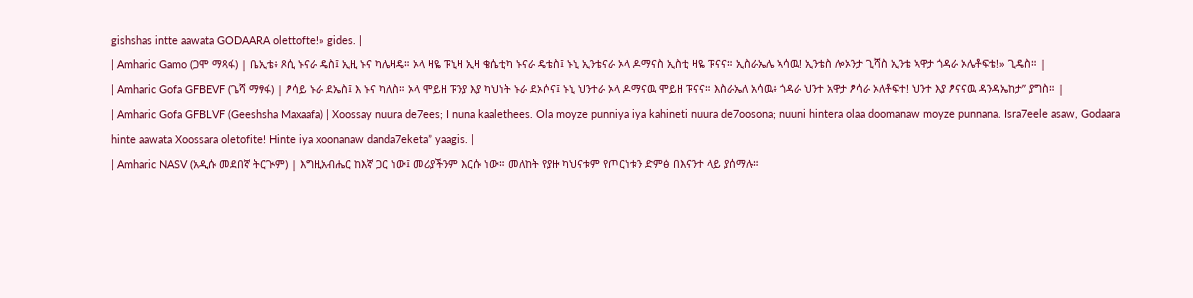gishshas intte aawata GODAARA olettofte!» gides. |
| Amharic Gamo (ጋሞ ማጻፋ) | ቤኢቴ፥ ጾሲ ኑናራ ዴስ፤ ኢዚ ኑና ካሌዛዴ። ኦላ ዛዬ ፑኒዛ ኢዛ ቄሴቲካ ኑናራ ዴቴስ፤ ኑኒ ኢንቴናራ ኦላ ዶማናስ ኢስቲ ዛዬ ፑናና። ኢስራኤሌ ኣሳዉ! ኢንቴስ ሎኦንታ ጊሻስ ኢንቴ ኣዋታ ጎዳራ ኦሌቶፍቴ!» ጊዴስ። |
| Amharic Gofa GFBEVF (ጌሻ ማፃፋ) | ፆሳይ ኑራ ደኤስ፤ እ ኑና ካለስ። ኦላ ሞይዘ ፑንያ እያ ካህነት ኑራ ደኦሶና፤ ኑኒ ህንተራ ኦላ ዶማናዉ ሞይዘ ፑናና። እስራኤለ አሳዉ፥ ጎዳራ ህንተ አዋታ ፆሳራ ኦለቶፍተ! ህንተ እያ ፆናናዉ ዳንዳኤከታ” ያግስ። |
| Amharic Gofa GFBLVF (Geeshsha Maxaafa) | Xoossay nuura de7ees; I nuna kaalethees. Ola moyze punniya iya kahineti nuura de7oosona; nuuni hintera olaa doomanaw moyze punnana. Isra7eele asaw, Godaara hinte aawata Xoossara oletofite! Hinte iya xoonanaw danda7eketa” yaagis. |
| Amharic NASV (አዲሱ መደበኛ ትርጒም) | እግዚአብሔር ከእኛ ጋር ነው፤ መሪያችንም እርሱ ነው። መለከት የያዙ ካህናቱም የጦርነቱን ድምፅ በእናንተ ላይ ያሰማሉ።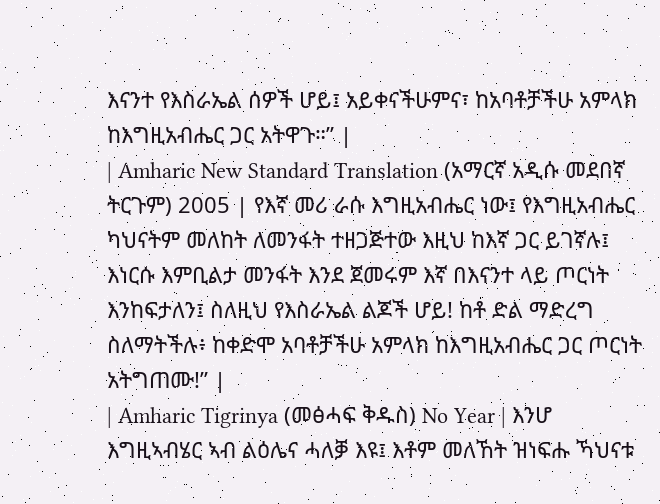እናንተ የእስራኤል ሰዎች ሆይ፤ አይቀናችሁምና፣ ከአባቶቻችሁ አምላክ ከእግዚአብሔር ጋር አትዋጉ።” |
| Amharic New Standard Translation (አማርኛ አዲሱ መደበኛ ትርጉም) 2005 | የእኛ መሪ ራሱ እግዚአብሔር ነው፤ የእግዚአብሔር ካህናትም መለከት ለመንፋት ተዘጋጅተው እዚህ ከእኛ ጋር ይገኛሉ፤ እነርሱ እምቢልታ መንፋት እንደ ጀመሩም እኛ በእናንተ ላይ ጦርነት እንከፍታለን፤ ስለዚህ የእስራኤል ልጆች ሆይ! ከቶ ድል ማድረግ ስለማትችሉ፥ ከቀድሞ አባቶቻችሁ አምላክ ከእግዚአብሔር ጋር ጦርነት አትግጠሙ!” |
| Amharic Tigrinya (መፅሓፍ ቅዱስ) No Year | እንሆ እግዚኣብሄር ኣብ ልዕሌና ሓለቓ እዩ፤ እቶም መለኸት ዝነፍሑ ኻህናቱ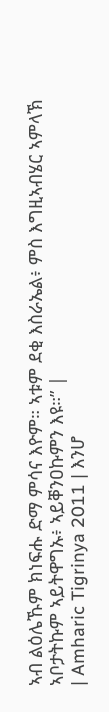ኣብ ልዕሌኹም ክነፍሑ ድማ ምሳና እዮም። ኣቱም ደቂ እስራኤል፥ ምስ እግዚኣብሄር ኣምላኽ ኣቦታትኩም ኣይትዋግኡ፥ ኣይቐንዐኩምን እዩ።” |
| Amharic Tigrinya 2011 | እንሆ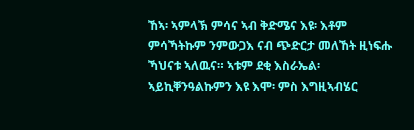ኸኣ፡ ኣምላኽ ምሳና ኣብ ቅድሜና እዩ፡ እቶም ምሳኻትኩም ንምውጋእ ናብ ጭድርታ መለኸት ዚነፍሑ ኻህናቱ ኣለዉና። ኣቱም ደቂ እስራኤል፡ ኣይኪቐንዓልኩምን እዩ እሞ፡ ምስ እግዚኣብሄር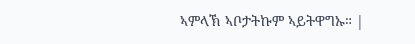ኣምላኽ ኣቦታትኩም ኣይትዋግኡ። |